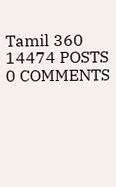Tamil 360
14474 POSTS
0 COMMENTS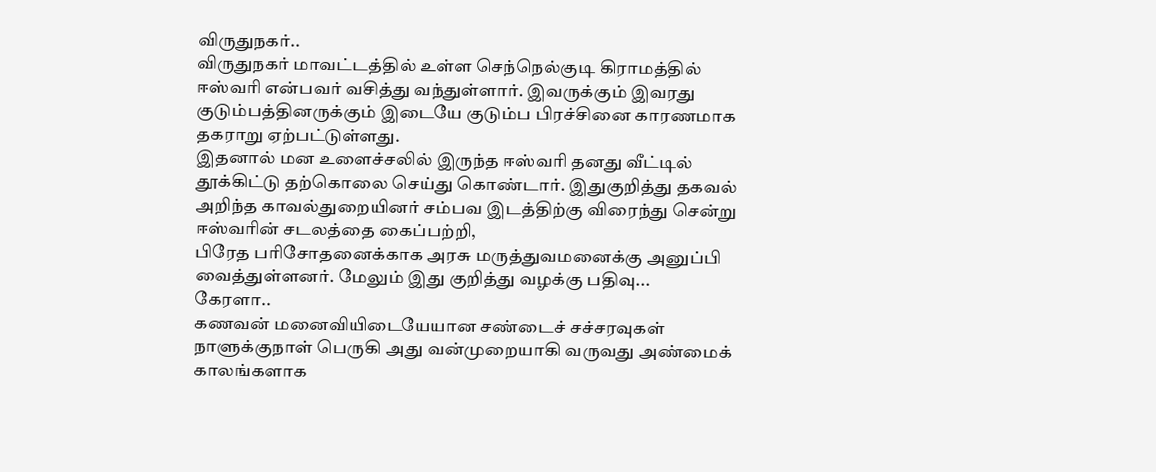விருதுநகர்..
விருதுநகர் மாவட்டத்தில் உள்ள செந்நெல்குடி கிராமத்தில் ஈஸ்வரி என்பவர் வசித்து வந்துள்ளார். இவருக்கும் இவரது குடும்பத்தினருக்கும் இடையே குடும்ப பிரச்சினை காரணமாக தகராறு ஏற்பட்டுள்ளது.
இதனால் மன உளைச்சலில் இருந்த ஈஸ்வரி தனது வீட்டில் தூக்கிட்டு தற்கொலை செய்து கொண்டார். இதுகுறித்து தகவல் அறிந்த காவல்துறையினர் சம்பவ இடத்திற்கு விரைந்து சென்று ஈஸ்வரின் சடலத்தை கைப்பற்றி,
பிரேத பரிசோதனைக்காக அரசு மருத்துவமனைக்கு அனுப்பி வைத்துள்ளனர். மேலும் இது குறித்து வழக்கு பதிவு...
கேரளா..
கணவன் மனைவியிடையேயான சண்டைச் சச்சரவுகள் நாளுக்குநாள் பெருகி அது வன்முறையாகி வருவது அண்மைக் காலங்களாக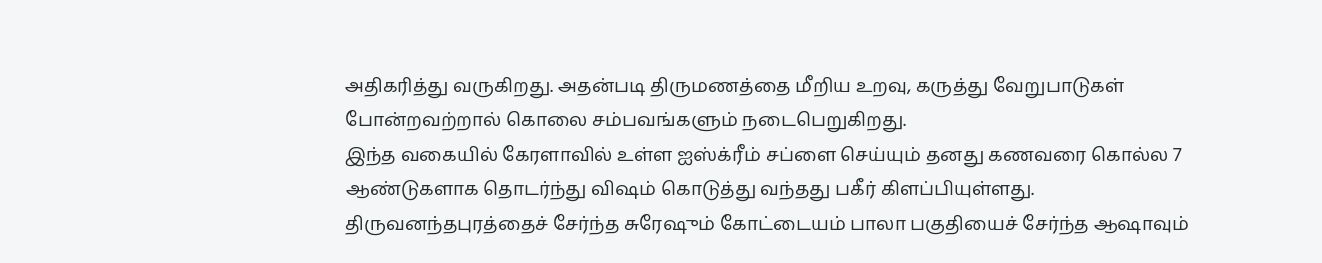அதிகரித்து வருகிறது. அதன்படி திருமணத்தை மீறிய உறவு, கருத்து வேறுபாடுகள் போன்றவற்றால் கொலை சம்பவங்களும் நடைபெறுகிறது.
இந்த வகையில் கேரளாவில் உள்ள ஐஸ்க்ரீம் சப்ளை செய்யும் தனது கணவரை கொல்ல 7 ஆண்டுகளாக தொடர்ந்து விஷம் கொடுத்து வந்தது பகீர் கிளப்பியுள்ளது.
திருவனந்தபுரத்தைச் சேர்ந்த சுரேஷும் கோட்டையம் பாலா பகுதியைச் சேர்ந்த ஆஷாவும்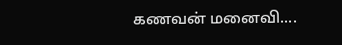கணவன் மனைவி....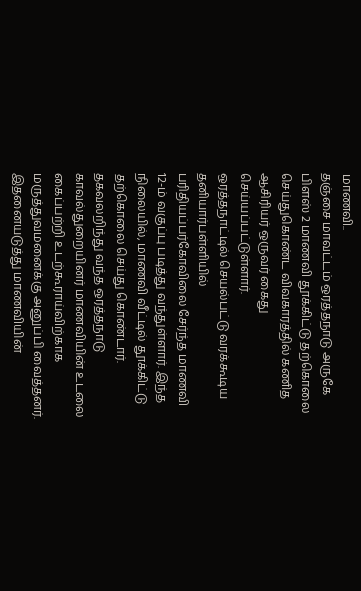மாணவி..
தஞ்சை மாவட்டம் ஒரத்தநாடு அருகே பிளஸ் 2 மாணவி தூக்கிட்டு தற்கொலை செய்துகொண்ட விவகாரத்தில் கணித ஆசிரியர் ஒருவர் கைது செய்யப்பட்டுள்ளார்.
ஒரத்தநாட்டில் செயல்பட்டு வரக்கூடிய தனியார்பள்ளியில் பரிதியப்பர்கோவிலை சேர்ந்த மாணவி 12-ம் வகுப்பு படித்து வந்துள்ளார். இந்த நிலையில், மாணவி வீட்டில் தூக்கிட்டு தற்கொலை செய்து கொண்டார்.
தகவலறிந்து வந்த ஒரத்தநாடு காவல்துறையினர் மாணவியின் உடலை கைப்பற்றி உடற்கூராய்விற்காக மருத்துவமனைக்கு அனுப்பி வைத்தனர். இதனையடுத்து மாணவியின்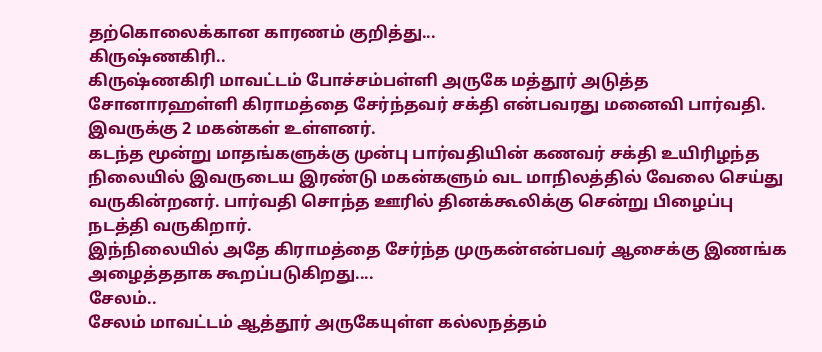தற்கொலைக்கான காரணம் குறித்து...
கிருஷ்ணகிரி..
கிருஷ்ணகிரி மாவட்டம் போச்சம்பள்ளி அருகே மத்தூர் அடுத்த சோனாரஹள்ளி கிராமத்தை சேர்ந்தவர் சக்தி என்பவரது மனைவி பார்வதி. இவருக்கு 2 மகன்கள் உள்ளனர்.
கடந்த மூன்று மாதங்களுக்கு முன்பு பார்வதியின் கணவர் சக்தி உயிரிழந்த நிலையில் இவருடைய இரண்டு மகன்களும் வட மாநிலத்தில் வேலை செய்து வருகின்றனர். பார்வதி சொந்த ஊரில் தினக்கூலிக்கு சென்று பிழைப்பு நடத்தி வருகிறார்.
இந்நிலையில் அதே கிராமத்தை சேர்ந்த முருகன்என்பவர் ஆசைக்கு இணங்க அழைத்ததாக கூறப்படுகிறது....
சேலம்..
சேலம் மாவட்டம் ஆத்தூர் அருகேயுள்ள கல்லநத்தம்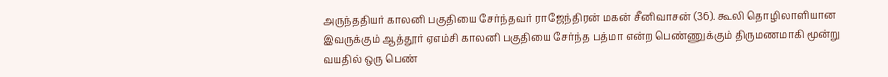அருந்ததியர் காலனி பகுதியை சேர்ந்தவர் ராஜேந்திரன் மகன் சீனிவாசன் (36). கூலி தொழிலாளியான இவருக்கும் ஆத்தூர் ஏஎம்சி காலனி பகுதியை சேர்ந்த பத்மா என்ற பெண்ணுக்கும் திருமணமாகி மூன்று வயதில் ஒரு பெண்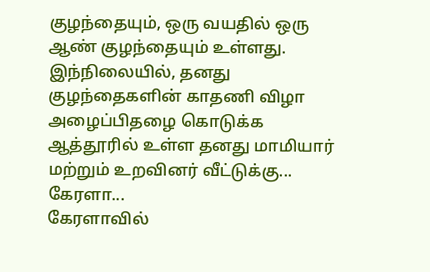குழந்தையும், ஒரு வயதில் ஒரு ஆண் குழந்தையும் உள்ளது.
இந்நிலையில், தனது குழந்தைகளின் காதணி விழா அழைப்பிதழை கொடுக்க ஆத்தூரில் உள்ள தனது மாமியார் மற்றும் உறவினர் வீட்டுக்கு...
கேரளா...
கேரளாவில்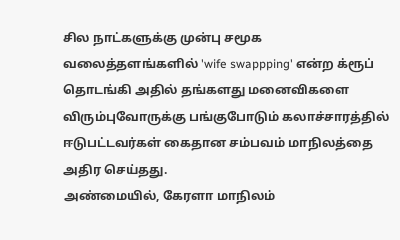சில நாட்களுக்கு முன்பு சமூக வலைத்தளங்களில் 'wife swappping' என்ற க்ரூப் தொடங்கி அதில் தங்களது மனைவிகளை விரும்புவோருக்கு பங்குபோடும் கலாச்சாரத்தில் ஈடுபட்டவர்கள் கைதான சம்பவம் மாநிலத்தை அதிர செய்தது.
அண்மையில், கேரளா மாநிலம்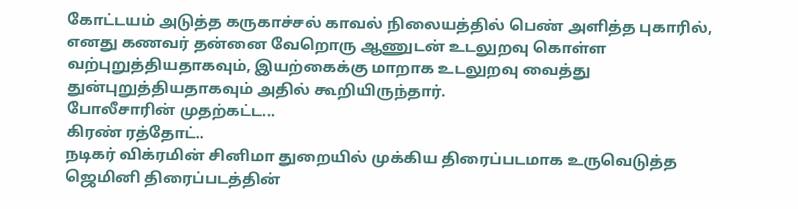கோட்டயம் அடுத்த கருகாச்சல் காவல் நிலையத்தில் பெண் அளித்த புகாரில், எனது கணவர் தன்னை வேறொரு ஆணுடன் உடலுறவு கொள்ள வற்புறுத்தியதாகவும், இயற்கைக்கு மாறாக உடலுறவு வைத்து துன்புறுத்தியதாகவும் அதில் கூறியிருந்தார்.
போலீசாரின் முதற்கட்ட...
கிரண் ரத்தோட்..
நடிகர் விக்ரமின் சினிமா துறையில் முக்கிய திரைப்படமாக உருவெடுத்த ஜெமினி திரைப்படத்தின்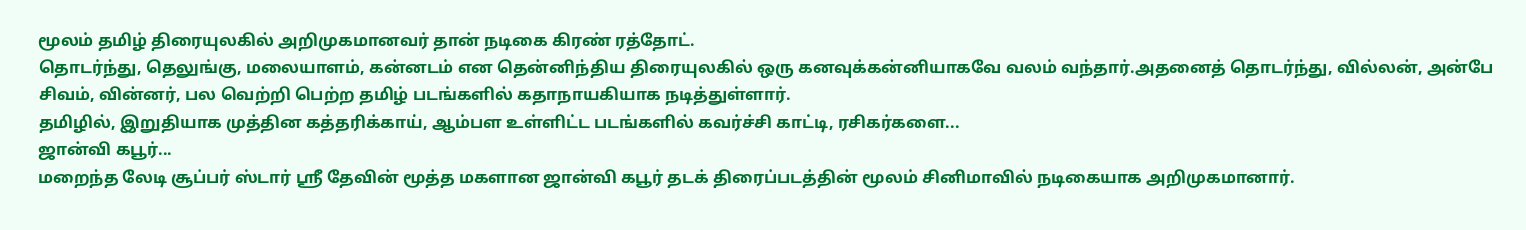மூலம் தமிழ் திரையுலகில் அறிமுகமானவர் தான் நடிகை கிரண் ரத்தோட்.
தொடர்ந்து, தெலுங்கு, மலையாளம், கன்னடம் என தென்னிந்திய திரையுலகில் ஒரு கனவுக்கன்னியாகவே வலம் வந்தார்.அதனைத் தொடர்ந்து, வில்லன், அன்பே சிவம், வின்னர், பல வெற்றி பெற்ற தமிழ் படங்களில் கதாநாயகியாக நடித்துள்ளார்.
தமிழில், இறுதியாக முத்தின கத்தரிக்காய், ஆம்பள உள்ளிட்ட படங்களில் கவர்ச்சி காட்டி, ரசிகர்களை...
ஜான்வி கபூர்...
மறைந்த லேடி சூப்பர் ஸ்டார் ஸ்ரீ தேவின் மூத்த மகளான ஜான்வி கபூர் தடக் திரைப்படத்தின் மூலம் சினிமாவில் நடிகையாக அறிமுகமானார்.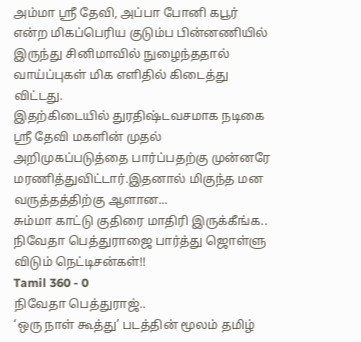அம்மா ஸ்ரீ தேவி, அப்பா போனி கபூர் என்ற மிகப்பெரிய குடும்ப பின்னணியில் இருந்து சினிமாவில் நுழைந்ததால் வாய்ப்புகள் மிக எளிதில் கிடைத்து விட்டது.
இதற்கிடையில் துரதிஷ்டவசமாக நடிகை ஸ்ரீ தேவி மகளின் முதல் அறிமுகப்படுத்தை பார்ப்பதற்கு முன்னரே மரணித்துவிட்டார்.இதனால் மிகுந்த மன வருத்தத்திற்கு ஆளான...
சும்மா காட்டு குதிரை மாதிரி இருக்கீங்க.. நிவேதா பெத்துராஜை பார்த்து ஜொள்ளு விடும் நெட்டிசன்கள்!!
Tamil 360 - 0
நிவேதா பெத்துராஜ்..
‘ஒரு நாள் கூத்து’ படத்தின் மூலம் தமிழ்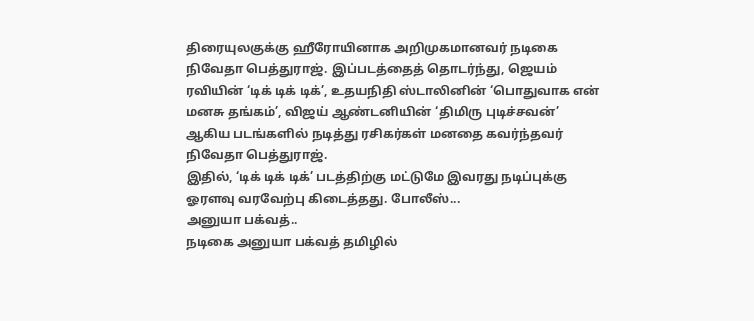திரையுலகுக்கு ஹீரோயினாக அறிமுகமானவர் நடிகை நிவேதா பெத்துராஜ். இப்படத்தைத் தொடர்ந்து, ஜெயம் ரவியின் ‘டிக் டிக் டிக்’, உதயநிதி ஸ்டாலினின் ‘பொதுவாக என் மனசு தங்கம்’, விஜய் ஆண்டனியின் ‘திமிரு புடிச்சவன்’ ஆகிய படங்களில் நடித்து ரசிகர்கள் மனதை கவர்ந்தவர் நிவேதா பெத்துராஜ்.
இதில், ‘டிக் டிக் டிக்’ படத்திற்கு மட்டுமே இவரது நடிப்புக்கு ஓரளவு வரவேற்பு கிடைத்தது. போலீஸ்...
அனுயா பக்வத்..
நடிகை அனுயா பக்வத் தமிழில்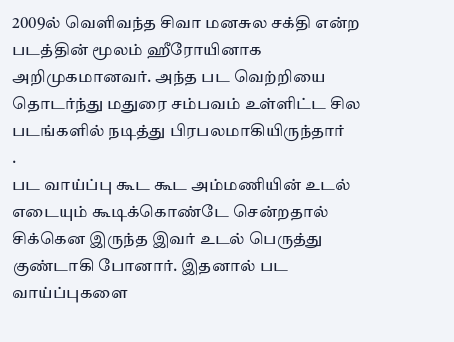2009ல் வெளிவந்த சிவா மனசுல சக்தி என்ற படத்தின் மூலம் ஹீரோயினாக அறிமுகமானவர். அந்த பட வெற்றியை தொடர்ந்து மதுரை சம்பவம் உள்ளிட்ட சில படங்களில் நடித்து பிரபலமாகியிருந்தார்
.
பட வாய்ப்பு கூட கூட அம்மணியின் உடல் எடையும் கூடிக்கொண்டே சென்றதால் சிக்கென இருந்த இவர் உடல் பெருத்து குண்டாகி போனார். இதனால் பட வாய்ப்புகளை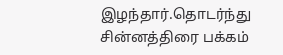இழந்தார்.தொடர்ந்து சின்னத்திரை பக்கம்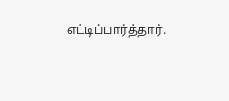எட்டிப்பார்த்தார்.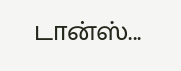டான்ஸ்...